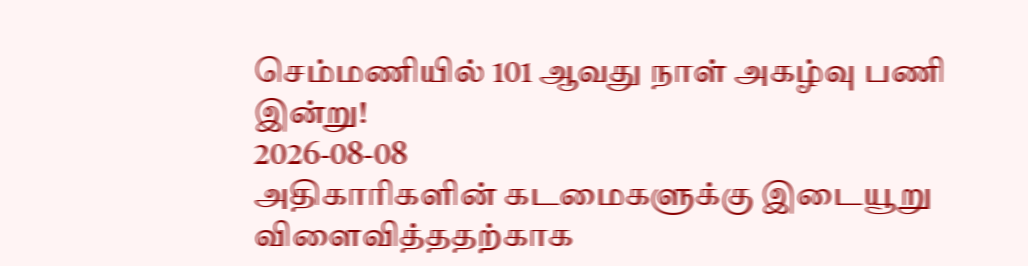செம்மணியில் 101 ஆவது நாள் அகழ்வு பணி இன்று!
2026-08-08
அதிகாரிகளின் கடமைகளுக்கு இடையூறு விளைவித்ததற்காக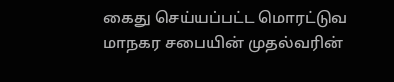கைது செய்யப்பட்ட மொரட்டுவ மாநகர சபையின் முதல்வரின்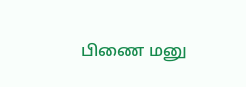பிணை மனு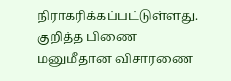நிராகரிக்கப்பட்டுள்ளது. குறித்த பிணை மனுமீதான விசாரணை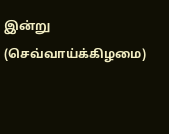இன்று (செவ்வாய்க்கிழமை)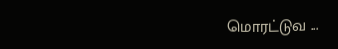மொரட்டுவ ...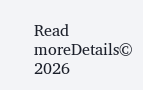Read moreDetails© 2026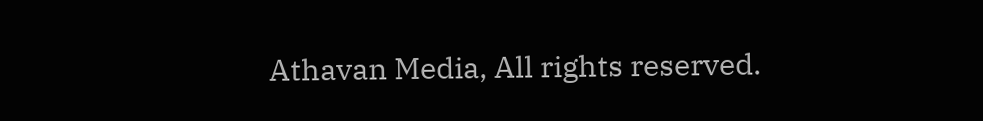Athavan Media, All rights reserved.